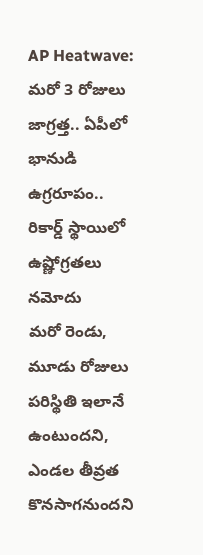AP Heatwave: మరో 3 రోజులు జాగ్రత్త.. ఏపీలో భానుడి ఉగ్రరూపం.. రికార్డ్ స్థాయిలో ఉష్ణోగ్రతలు నమోదు
మరో రెండు, మూడు రోజులు పరిస్థితి ఇలానే ఉంటుందని, ఎండల తీవ్రత కొనసాగనుందని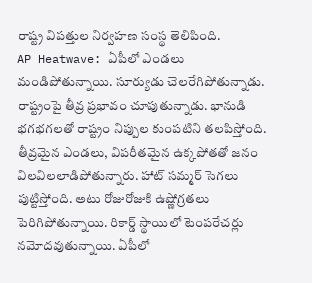రాష్ట్ర విపత్తుల నిర్వహణ సంస్థ తెలిపింది.
AP Heatwave: ఏపీలో ఎండలు మండిపోతున్నాయి. సూర్యుడు చెలరేగిపోతున్నాడు. రాష్ట్రంపై తీవ్ర ప్రభావం చూపుతున్నాడు. భానుడి భగభగలతో రాష్ట్రం నిప్పుల కుంపటిని తలపిస్తోంది. తీవ్రమైన ఎండలు, విపరీతమైన ఉక్కపోతతో జనం విలవిలలాడిపోతున్నారు. హాట్ సమ్మర్ సెగలు పుట్టిస్తోంది. అటు రోజురోజుకి ఉష్ణోగ్రతలు పెరిగిపోతున్నాయి. రికార్డ్ స్థాయిలో టెంపరేచర్లు నమోదవుతున్నాయి. ఏపీలో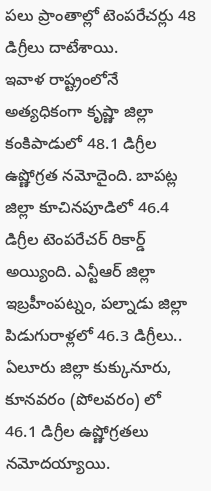పలు ప్రాంతాల్లో టెంపరేచర్లు 48 డిగ్రీలు దాటేశాయి.
ఇవాళ రాష్ట్రంలోనే అత్యధికంగా కృష్ణా జిల్లా కంకిపాడులో 48.1 డిగ్రీల ఉష్ణోగ్రత నమోదైంది. బాపట్ల జిల్లా కూచినపూడిలో 46.4 డిగ్రీల టెంపరేచర్ రికార్డ్ అయ్యింది. ఎన్టీఆర్ జిల్లా ఇబ్రహీంపట్నం, పల్నాడు జిల్లా పిడుగురాళ్లలో 46.3 డిగ్రీలు.. ఏలూరు జిల్లా కుక్కునూరు, కూనవరం (పోలవరం) లో 46.1 డిగ్రీల ఉష్ణోగ్రతలు నమోదయ్యాయి.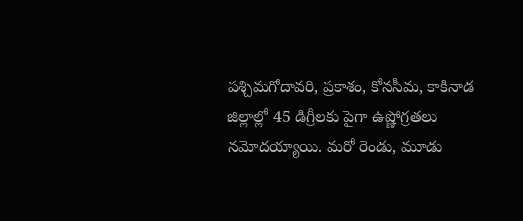పశ్చిమగోదావరి, ప్రకాశం, కోనసీమ, కాకినాడ జిల్లాల్లో 45 డిగ్రీలకు పైగా ఉష్ణోగ్రతలు నమోదయ్యాయి. మరో రెండు, మూడు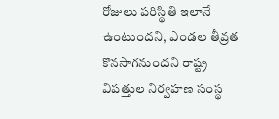రోజులు పరిస్థితి ఇలానే ఉంటుందని, ఎండల తీవ్రత కొనసాగనుందని రాష్ట్ర విపత్తుల నిర్వహణ సంస్థ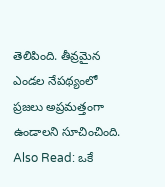తెలిపింది. తీవ్రమైన ఎండల నేపథ్యంలో ప్రజలు అప్రమత్తంగా ఉండాలని సూచించింది.
Also Read: ఒకే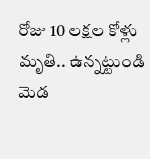రోజు 10 లక్షల కోళ్లు మృతి.. ఉన్నట్టుండి మెడ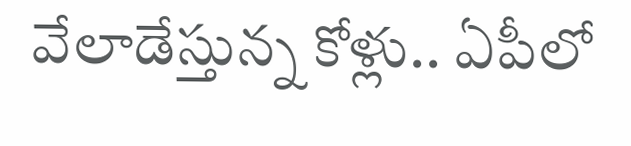వేలాడేస్తున్న కోళ్లు.. ఏపీలో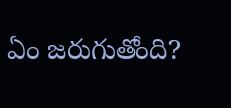ఏం జరుగుతోంది?